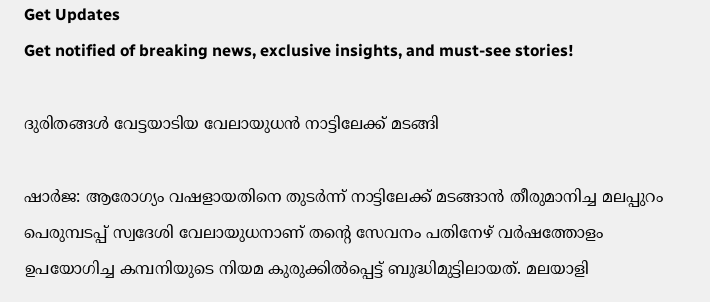Get Updates
Get notified of breaking news, exclusive insights, and must-see stories!

ദുരിതങ്ങള്‍ വേട്ടയാടിയ വേലായുധന്‍ നാട്ടിലേക്ക് മടങ്ങി

ഷാര്‍ജ: ആരോഗ്യം വഷളായതിനെ തുടര്‍ന്ന് നാട്ടിലേക്ക് മടങ്ങാന്‍ തീരുമാനിച്ച മലപ്പുറം പെരുമ്പടപ്പ് സ്വദേശി വേലായുധനാണ് തന്റെ സേവനം പതിനേഴ് വര്‍ഷത്തോളം ഉപയോഗിച്ച കമ്പനിയുടെ നിയമ കുരുക്കില്‍പ്പെട്ട് ബുദ്ധിമുട്ടിലായത്. മലയാളി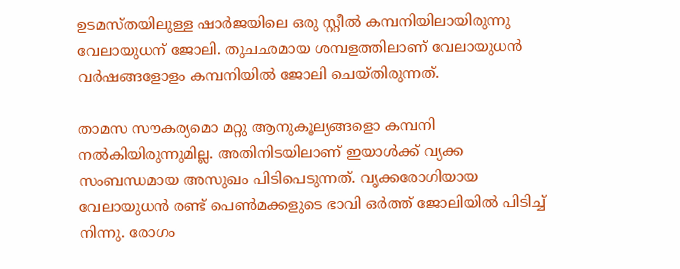ഉടമസ്തയിലുള്ള ഷാര്‍ജയിലെ ഒരു സ്റ്റീല്‍ കമ്പനിയിലായിരുന്നു വേലായുധന് ജോലി. തുചഛമായ ശമ്പളത്തിലാണ് വേലായുധന്‍ വര്‍ഷങ്ങളോളം കമ്പനിയില്‍ ജോലി ചെയ്തിരുന്നത്.

താമസ സൗകര്യമൊ മറ്റു ആനുകൂല്യങ്ങളൊ കമ്പനി നല്‍കിയിരുന്നുമില്ല. അതിനിടയിലാണ് ഇയാള്‍ക്ക് വ്യക്ക സംബന്ധമായ അസുഖം പിടിപെടുന്നത്. വൃക്കരോഗിയായ വേലായുധന്‍ രണ്ട് പെണ്‍മക്കളുടെ ഭാവി ഒര്‍ത്ത് ജോലിയില്‍ പിടിച്ച് നിന്നു. രോഗം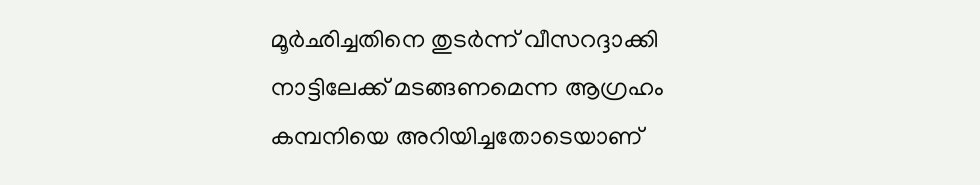മൂര്‍ഛിച്ചതിനെ തുടര്‍ന്ന് വീസറദ്ദാക്കി നാട്ടിലേക്ക് മടങ്ങണമെന്ന ആഗ്രഹം കമ്പനിയെ അറിയിച്ചതോടെയാണ്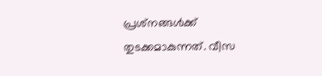പ്രശ്‌നങ്ങള്‍ക്ക് തുടക്കമാകുന്നത്. വീസ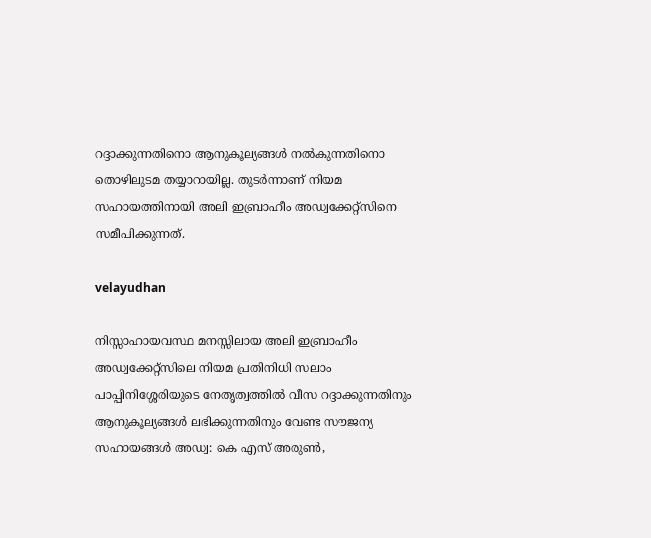റദ്ദാക്കുന്നതിനൊ ആനുകൂല്യങ്ങള്‍ നല്‍കുന്നതിനൊ തൊഴിലുടമ തയ്യാറായില്ല. തുടര്‍ന്നാണ് നിയമ സഹായത്തിനായി അലി ഇബ്രാഹീം അഡ്വക്കേറ്റ്‌സിനെ സമീപിക്കുന്നത്.

velayudhan

നിസ്സാഹായവസ്ഥ മനസ്സിലായ അലി ഇബ്രാഹീം അഡ്വക്കേറ്റ്‌സിലെ നിയമ പ്രതിനിധി സലാം പാപ്പിനിശ്ശേരിയുടെ നേതൃത്വത്തില്‍ വീസ റദ്ദാക്കുന്നതിനും ആനുകൂല്യങ്ങള്‍ ലഭിക്കുന്നതിനും വേണ്ട സൗജന്യ സഹായങ്ങള്‍ അഡ്വ: കെ എസ് അരുണ്‍,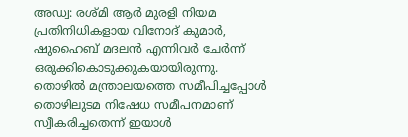അഡ്വ: രശ്മി ആര്‍ മുരളി നിയമ പ്രതിനിധികളായ വിനോദ് കുമാര്‍, ഷുഹൈബ് മദലന്‍ എന്നിവര്‍ ചേര്‍ന്ന് ഒരുക്കികൊടുക്കുകയായിരുന്നു. തൊഴില്‍ മന്ത്രാലയത്തെ സമീപിച്ചപ്പോള്‍ തൊഴിലുടമ നിഷേധ സമീപനമാണ് സ്വീകരിച്ചതെന്ന് ഇയാള്‍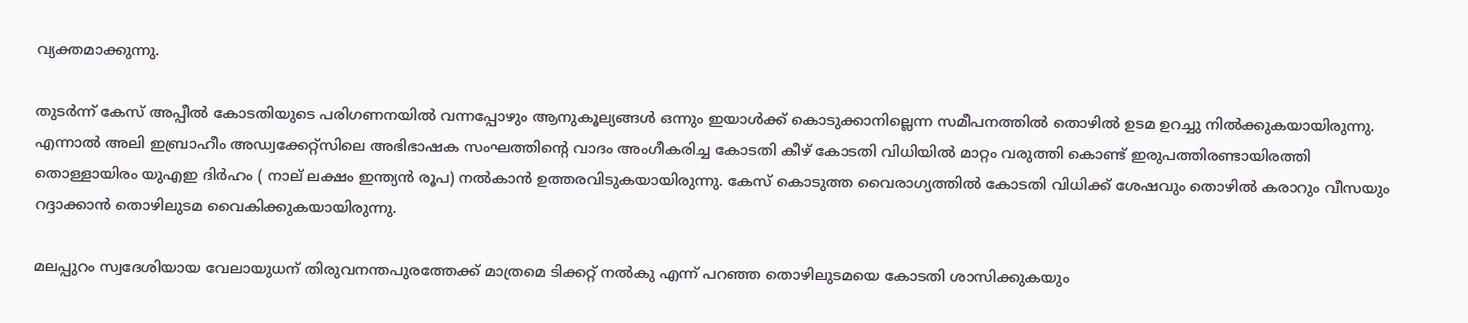വ്യക്തമാക്കുന്നു.

തുടര്‍ന്ന് കേസ് അപ്പീല്‍ കോടതിയുടെ പരിഗണനയില്‍ വന്നപ്പോഴും ആനുകൂല്യങ്ങള്‍ ഒന്നും ഇയാള്‍ക്ക് കൊടുക്കാനില്ലെന്ന സമീപനത്തില്‍ തൊഴില്‍ ഉടമ ഉറച്ചു നില്‍ക്കുകയായിരുന്നു. എന്നാല്‍ അലി ഇബ്രാഹീം അഡ്വക്കേറ്റ്‌സിലെ അഭിഭാഷക സംഘത്തിന്റെ വാദം അംഗീകരിച്ച കോടതി കീഴ് കോടതി വിധിയില്‍ മാറ്റം വരുത്തി കൊണ്ട് ഇരുപത്തിരണ്ടായിരത്തി തൊള്ളായിരം യുഎഇ ദിര്‍ഹം ( നാല് ലക്ഷം ഇന്ത്യന്‍ രൂപ) നല്‍കാന്‍ ഉത്തരവിടുകയായിരുന്നു. കേസ് കൊടുത്ത വൈരാഗ്യത്തില്‍ കോടതി വിധിക്ക് ശേഷവും തൊഴില്‍ കരാറും വീസയും റദ്ദാക്കാന്‍ തൊഴിലുടമ വൈകിക്കുകയായിരുന്നു.

മലപ്പുറം സ്വദേശിയായ വേലായുധന് തിരുവനന്തപുരത്തേക്ക് മാത്രമെ ടിക്കറ്റ് നല്‍കു എന്ന് പറഞ്ഞ തൊഴിലുടമയെ കോടതി ശാസിക്കുകയും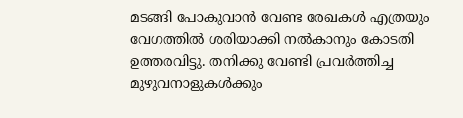മടങ്ങി പോകുവാന്‍ വേണ്ട രേഖകള്‍ എത്രയും വേഗത്തില്‍ ശരിയാക്കി നല്‍കാനും കോടതി ഉത്തരവിട്ടു. തനിക്കു വേണ്ടി പ്രവര്‍ത്തിച്ച മുഴുവനാളുകള്‍ക്കും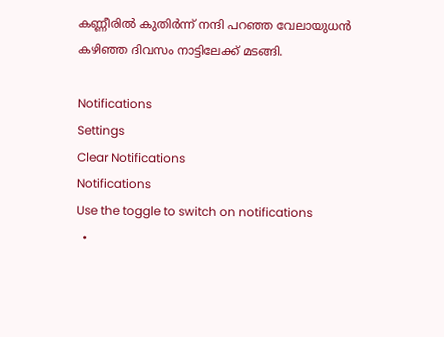കണ്ണീരില്‍ കുതിര്‍ന്ന് നന്ദി പറഞ്ഞ വേലായുധന്‍ കഴിഞ്ഞ ദിവസം നാട്ടിലേക്ക് മടങ്ങി.

Notifications
Settings
Clear Notifications
Notifications
Use the toggle to switch on notifications
  •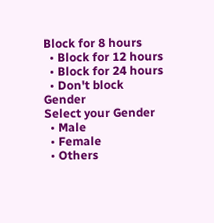Block for 8 hours
  • Block for 12 hours
  • Block for 24 hours
  • Don't block
Gender
Select your Gender
  • Male
  • Female
  • Others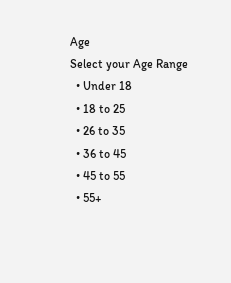Age
Select your Age Range
  • Under 18
  • 18 to 25
  • 26 to 35
  • 36 to 45
  • 45 to 55
  • 55+